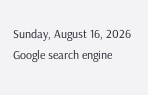Sunday, August 16, 2026
Google search engine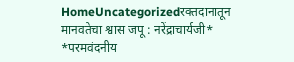HomeUncategorizedरक्तदानातून मानवतेचा श्वास जपू : नरेंद्राचार्यजी* *परमवंदनीय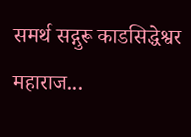समर्थ सद्गुरू काडसिद्धेश्वर महाराज...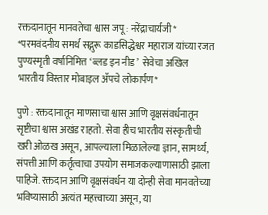रक्तदानातून मानवतेचा श्वास जपू : नरेंद्राचार्यजी* *परमवंदनीय समर्थ सद्गुरू काडसिद्धेश्वर महाराज यांच्या रजत पुण्यस्मृती वर्षानिमित्त ‘ब्लड इन नीड’  सेवेचा अखिल भारतीय विस्तार मोबाइल ॲपचे लोकार्पण*

पुणे : रक्तदानातून माणसाचा श्वास आणि वृक्षसंवर्धनातून सृष्टीचा श्वास अखंड राहतो. सेवा हीच भारतीय संस्कृतीची खरी ओळख असून, आपल्याला मिळालेल्या ज्ञान, सामर्थ्य, संपत्ती आणि कर्तृत्वाचा उपयोग समाजकल्याणासाठी झाला पाहिजे. रक्तदान आणि वृक्षसंवर्धन या दोन्ही सेवा मानवतेच्या भविष्यासाठी अत्यंत महत्त्वाच्या असून, या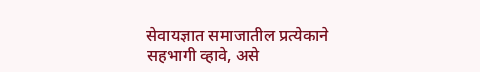सेवायज्ञात समाजातील प्रत्येकाने सहभागी व्हावे, असे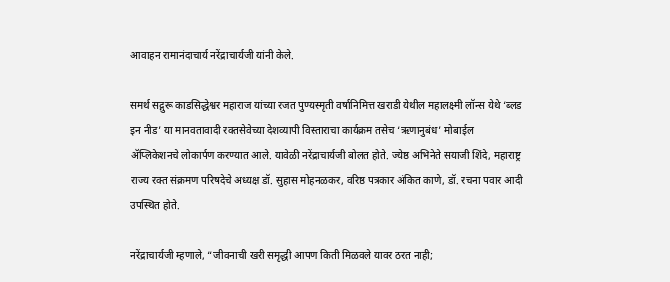आवाहन रामानंदाचार्य नरेंद्राचार्यजी यांनी केले.

समर्थ सद्गुरू काडसिद्धेश्वर महाराज यांच्या रजत पुण्यस्मृती वर्षानिमित्त खराडी येथील महालक्ष्मी लॉन्स येथे ‘ब्लड इन नीड’ या मानवतावादी रक्तसेवेच्या देशव्यापी विस्ताराचा कार्यक्रम तसेच ‘ऋणानुबंध’ मोबाईल ॲप्लिकेशनचे लोकार्पण करण्यात आले. यावेळी नरेंद्राचार्यजी बोलत होते. ज्येष्ठ अभिनेते सयाजी शिंदे, महाराष्ट्र राज्य रक्त संक्रमण परिषदेचे अध्यक्ष डॉ. सुहास मोहनळकर, वरिष्ठ पत्रकार अंकित काणे, डॉ. रचना पवार आदी उपस्थित होते.

नरेंद्राचार्यजी म्हणाले, “जीवनाची खरी समृद्धी आपण किती मिळवले यावर ठरत नाही;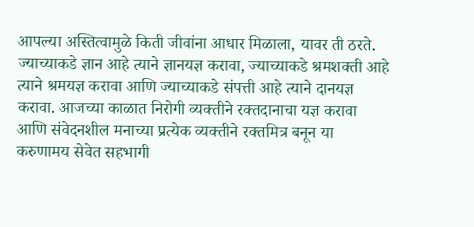आपल्या अस्तित्वामुळे किती जीवांना आधार मिळाला, यावर ती ठरते. ज्याच्याकडे ज्ञान आहे त्याने ज्ञानयज्ञ करावा, ज्याच्याकडे श्रमशक्ती आहे त्याने श्रमयज्ञ करावा आणि ज्याच्याकडे संपत्ती आहे त्याने दानयज्ञ करावा. आजच्या काळात निरोगी व्यक्तीने रक्तदानाचा यज्ञ करावा आणि संवेदनशील मनाच्या प्रत्येक व्यक्तीने रक्तमित्र बनून या करुणामय सेवेत सहभागी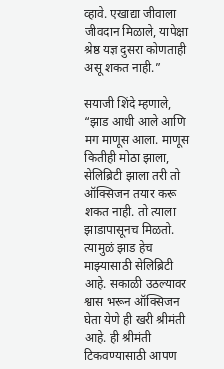व्हावे. एखाद्या जीवाला जीवदान मिळाले, यापेक्षा श्रेष्ठ यज्ञ दुसरा कोणताही असू शकत नाही.”

सयाजी शिंदे म्हणाले,  “झाड आधी आले आणि मग माणूस आला. माणूस कितीही मोठा झाला, सेलिब्रिटी झाला तरी तो ऑक्सिजन तयार करू शकत नाही. तो त्याला झाडापासूनच मिळतो. त्यामुळं झाड हेच माझ्यासाठी सेलिब्रिटी आहे. सकाळी उठल्यावर श्वास भरून ऑक्सिजन घेता येणे ही खरी श्रीमंती आहे. ही श्रीमंती टिकवण्यासाठी आपण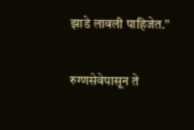झाडे लावली पाहिजेत.”

रुग्णसेवेपासून ते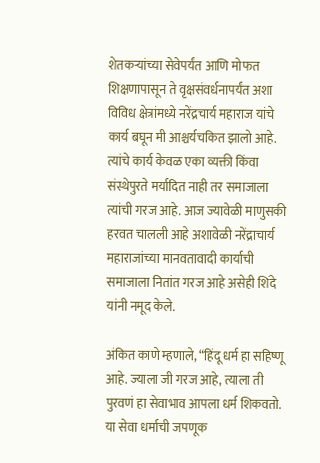शेतकऱ्यांच्या सेवेपर्यंत आणि मोफत शिक्षणापासून ते वृक्षसंवर्धनापर्यंत अशा विविध क्षेत्रांमध्ये नरेंद्रचार्य महाराज यांचे कार्य बघून मी आश्चर्यचकित झालो आहे. त्यांचे कार्य केवळ एका व्यक्ती किंवा संस्थेपुरते मर्यादित नाही तर समाजाला त्यांची गरज आहे. आज ज्यावेळी माणुसकी हरवत चालली आहे अशावेळी नरेंद्राचार्य महाराजांच्या मानवतावादी कार्याची समाजाला नितांत गरज आहे असेही शिंदे यांनी नमूद केले.

अंकित काणे म्हणाले, “हिंदू धर्म हा सहिष्णू आहे. ज्याला जी गरज आहे, त्याला ती पुरवणं हा सेवाभाव आपला धर्म शिकवतो. या सेवा धर्माची जपणूक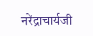नरेंद्राचार्यजी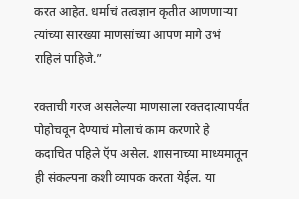करत आहेत. धर्माचं तत्वज्ञान कृतीत आणणाऱ्या त्यांच्या सारख्या माणसांच्या आपण मागे उभं राहिलं पाहिजे.”

रक्ताची गरज असलेल्या माणसाला रक्तदात्यापर्यंत पोहोचवून देण्याचं मोलाचं काम करणारे हे कदाचित पहिले ऍप असेल. शासनाच्या माध्यमातून ही संकल्पना कशी व्यापक करता येईल. या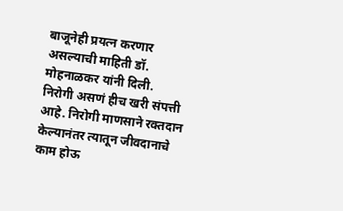बाजूनेही प्रयत्न करणार असल्याची माहिती डॉ. मोहनाळकर यांनी दिली.
निरोगी असणं हीच खरी संपत्ती आहे. निरोगी माणसाने रक्तदान केल्यानंतर त्यातून जीवदानाचे काम होऊ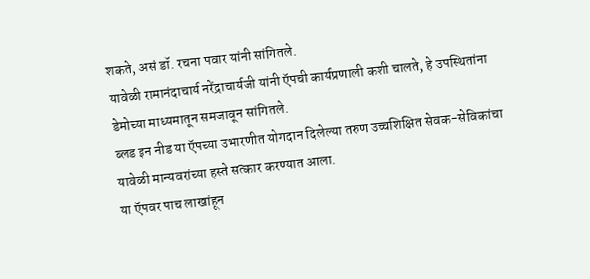शकते, असं डॉ. रचना पवार यांनी सांगितले.
यावेळी रामानंदाचार्य नरेंद्राचार्यजी यांनी ऍपची कार्यप्रणाली कशी चालते, हे उपस्थितांना डेमोच्या माध्यमातून समजावून सांगितले.
ब्लड इन नीड या ऍपच्या उभारणीत योगदान दिलेल्या तरुण उच्चशिक्षित सेवक-सेविकांचा यावेळी मान्यवरांच्या हस्ते सत्कार करण्यात आला.
या ऍपवर पाच लाखांहून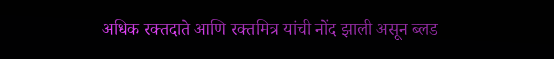अधिक रक्तदाते आणि रक्तमित्र यांची नोंद झाली असून ब्लड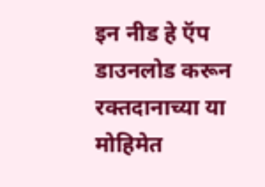इन नीड हे ऍप डाउनलोड करून रक्तदानाच्या या मोहिमेत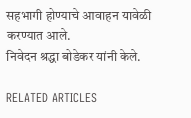सहभागी होण्याचे आवाहन यावेळी करण्यात आले.
निवेदन श्रद्धा बोडेकर यांनी केले.

RELATED ARTICLES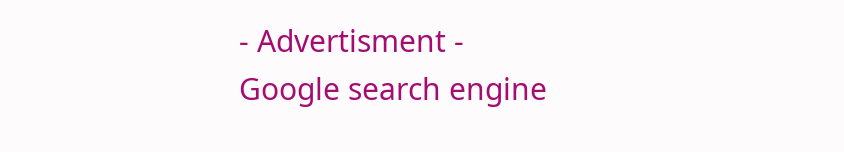- Advertisment -
Google search engine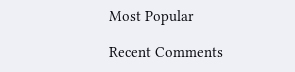Most Popular

Recent Comments